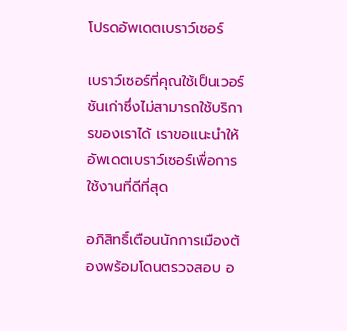โปรดอัพเดตเบราว์เซอร์

เบราว์เซอร์ที่คุณใช้เป็นเวอร์ชันเก่าซึ่งไม่สามารถใช้บริการของเราได้ เราขอแนะนำให้อัพเดตเบราว์เซอร์เพื่อการใช้งานที่ดีที่สุด

อภิสิทธิ์เตือนนักการเมืองต้องพร้อมโดนตรวจสอบ อ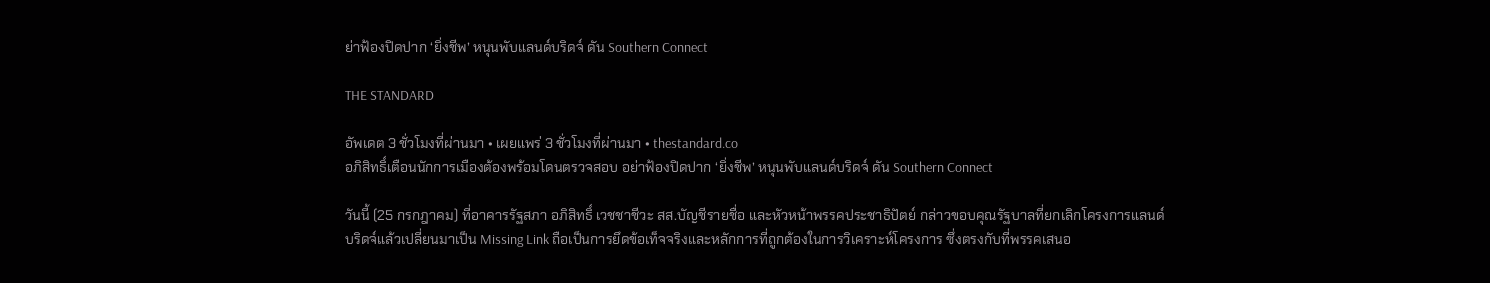ย่าฟ้องปิดปาก ‘ยิ่งชีพ’ หนุนพับแลนด์บริดจ์ ดัน Southern Connect

THE STANDARD

อัพเดต 3 ชั่วโมงที่ผ่านมา • เผยแพร่ 3 ชั่วโมงที่ผ่านมา • thestandard.co
อภิสิทธิ์เตือนนักการเมืองต้องพร้อมโดนตรวจสอบ อย่าฟ้องปิดปาก ‘ยิ่งชีพ’ หนุนพับแลนด์บริดจ์ ดัน Southern Connect

วันนี้ (25 กรกฎาคม) ที่อาคารรัฐสภา อภิสิทธิ์ เวชชาชีวะ สส.บัญชีรายชื่อ และหัวหน้าพรรคประชาธิปัตย์ กล่าวขอบคุณรัฐบาลที่ยกเลิกโครงการแลนด์บริดจ์แล้วเปลี่ยนมาเป็น Missing Link ถือเป็นการยึดข้อเท็จจริงและหลักการที่ถูกต้องในการวิเคราะห์โครงการ ซึ่งตรงกับที่พรรคเสนอ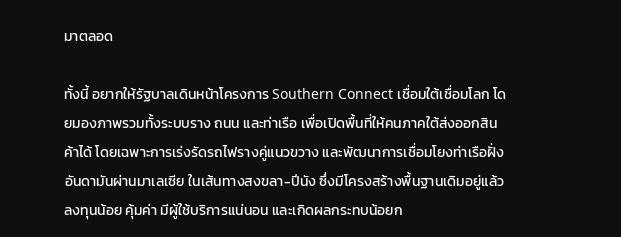มาตลอด

ทั้งนี้ อยากให้รัฐบาลเดินหน้าโครงการ Southern Connect เชื่อมใต้เชื่อมโลก โดยมองภาพรวมทั้งระบบราง ถนน และท่าเรือ เพื่อเปิดพื้นที่ให้คนภาคใต้ส่งออกสินค้าได้ โดยเฉพาะการเร่งรัดรถไฟรางคู่แนวขวาง และพัฒนาการเชื่อมโยงท่าเรือฝั่งอันดามันผ่านมาเลเซีย ในเส้นทางสงขลา-ปีนัง ซึ่งมีโครงสร้างพื้นฐานเดิมอยู่แล้ว ลงทุนน้อย คุ้มค่า มีผู้ใช้บริการแน่นอน และเกิดผลกระทบน้อยก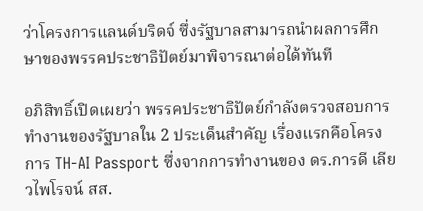ว่าโครงการแลนด์บริดจ์ ซึ่งรัฐบาลสามารถนำผลการศึกษาของพรรคประชาธิปัตย์มาพิจารณาต่อได้ทันที

อภิสิทธิ์เปิดเผยว่า พรรคประชาธิปัตย์กำลังตรวจสอบการทำงานของรัฐบาลใน 2 ประเด็นสำคัญ เรื่องแรกคือโครงการ TH-AI Passport ซึ่งจากการทำงานของ ดร.การดี เลียวไพโรจน์ สส.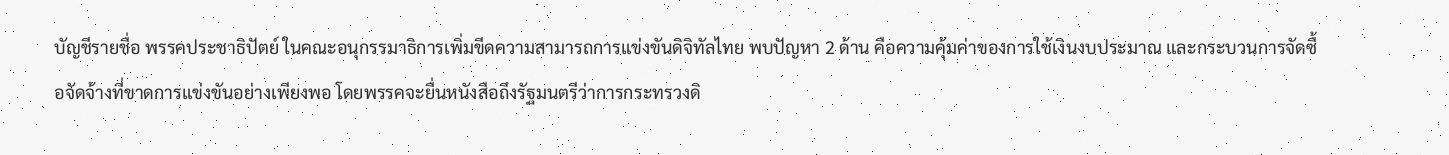บัญชีรายชื่อ พรรคประชาธิปัตย์ ในคณะอนุกรรมาธิการเพิ่มขีดความสามารถการแข่งขันดิจิทัลไทย พบปัญหา 2 ด้าน คือความคุ้มค่าของการใช้เงินงบประมาณ และกระบวนการจัดซื้อจัดจ้างที่ขาดการแข่งขันอย่างเพียงพอ โดยพรรคจะยื่นหนังสือถึงรัฐมนตรีว่าการกระทรวงดิ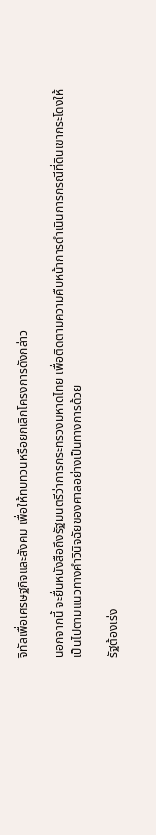จิทัลเพื่อเศรษฐกิจและสังคม เพื่อให้ทบทวนหรือยกเลิกโครงการดังกล่าว

นอกจากนี้ จะยื่นหนังสือถึงรัฐมนตรีว่าการกระทรวงมหาดไทย เพื่อติดตามความคืบหน้าการดำเนินการกรณีที่ดินเขากระโดงให้เป็นไปตามแนวทางคำวินิจฉัยของศาลอย่างเป็นทางการด้วย

รัฐต้องเร่ง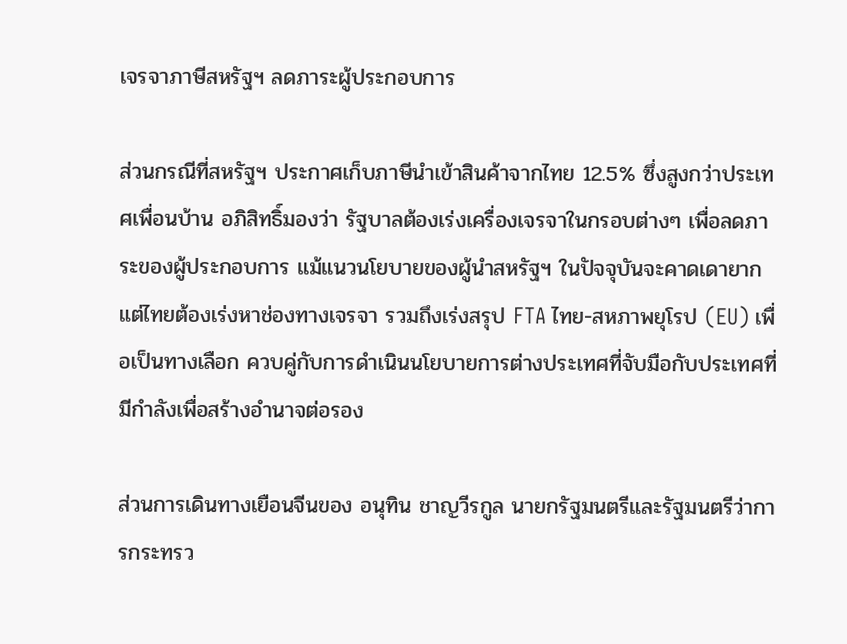เจรจาภาษีสหรัฐฯ ลดภาระผู้ประกอบการ

ส่วนกรณีที่สหรัฐฯ ประกาศเก็บภาษีนำเข้าสินค้าจากไทย 12.5% ซึ่งสูงกว่าประเทศเพื่อนบ้าน อภิสิทธิ์มองว่า รัฐบาลต้องเร่งเครื่องเจรจาในกรอบต่างๆ เพื่อลดภาระของผู้ประกอบการ แม้แนวนโยบายของผู้นำสหรัฐฯ ในปัจจุบันจะคาดเดายาก แต่ไทยต้องเร่งหาช่องทางเจรจา รวมถึงเร่งสรุป FTA ไทย-สหภาพยุโรป (EU) เพื่อเป็นทางเลือก ควบคู่กับการดำเนินนโยบายการต่างประเทศที่จับมือกับประเทศที่มีกำลังเพื่อสร้างอำนาจต่อรอง

ส่วนการเดินทางเยือนจีนของ อนุทิน ชาญวีรกูล นายกรัฐมนตรีและรัฐมนตรีว่าการกระทรว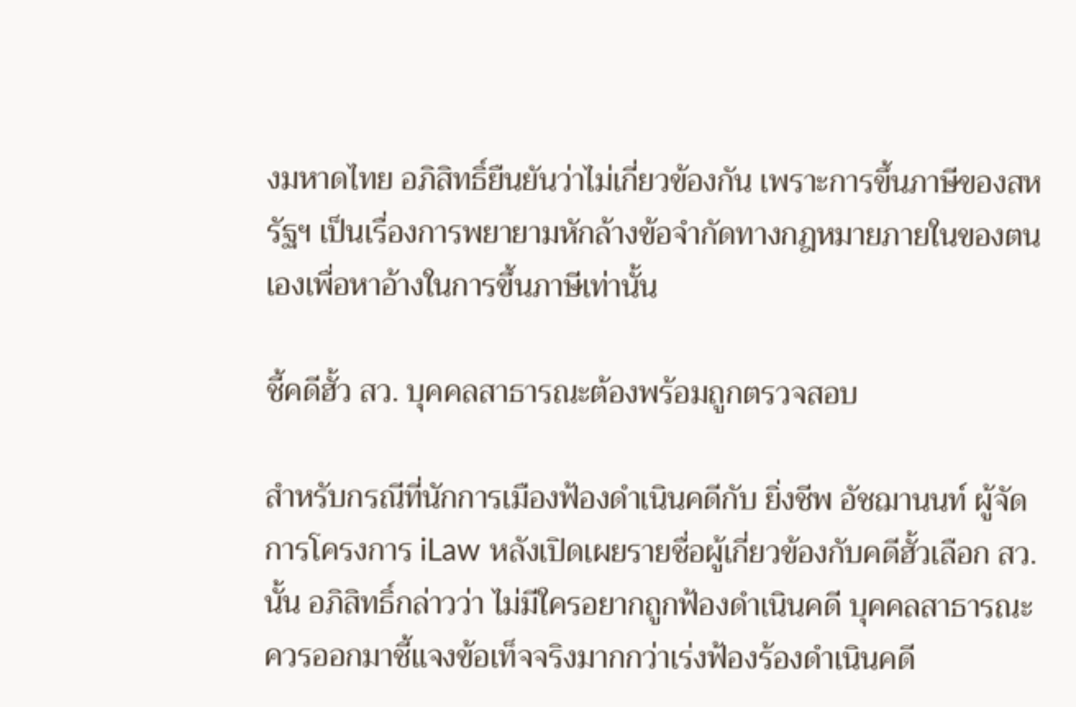งมหาดไทย อภิสิทธิ์ยืนยันว่าไม่เกี่ยวข้องกัน เพราะการขึ้นภาษีของสหรัฐฯ เป็นเรื่องการพยายามหักล้างข้อจำกัดทางกฎหมายภายในของตนเองเพื่อหาอ้างในการขึ้นภาษีเท่านั้น

ชี้คดีฮั้ว สว. บุคคลสาธารณะต้องพร้อมถูกตรวจสอบ

สำหรับกรณีที่นักการเมืองฟ้องดำเนินคดีกับ ยิ่งชีพ อัชฌานนท์ ผู้จัดการโครงการ iLaw หลังเปิดเผยรายชื่อผู้เกี่ยวข้องกับคดีฮั้วเลือก สว. นั้น อภิสิทธิ์กล่าวว่า ไม่มีใครอยากถูกฟ้องดำเนินคดี บุคคลสาธารณะควรออกมาชี้แจงข้อเท็จจริงมากกว่าเร่งฟ้องร้องดำเนินคดี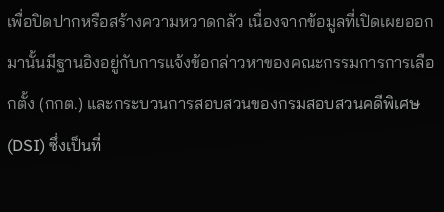เพื่อปิดปากหรือสร้างความหวาดกลัว เนื่องจากข้อมูลที่เปิดเผยออกมานั้นมีฐานอิงอยู่กับการแจ้งข้อกล่าวหาของคณะกรรมการการเลือกตั้ง (กกต.) และกระบวนการสอบสวนของกรมสอบสวนคดีพิเศษ (DSI) ซึ่งเป็นที่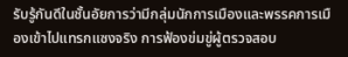รับรู้กันดีในชั้นอัยการว่ามีกลุ่มนักการเมืองและพรรคการเมืองเข้าไปแทรกแซงจริง การฟ้องข่มขู่ผู้ตรวจสอบ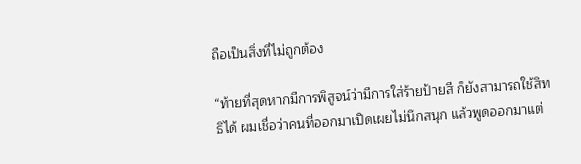ถือเป็นสิ่งที่ไม่ถูกต้อง

“ท้ายที่สุดหากมีการพิสูจน์ว่ามีการใส่ร้ายป้ายสี ก็ยังสามารถใช้สิทธิได้ ผมเชื่อว่าคนที่ออกมาเปิดเผยไม่นึกสนุก แล้วพูดออกมาแต่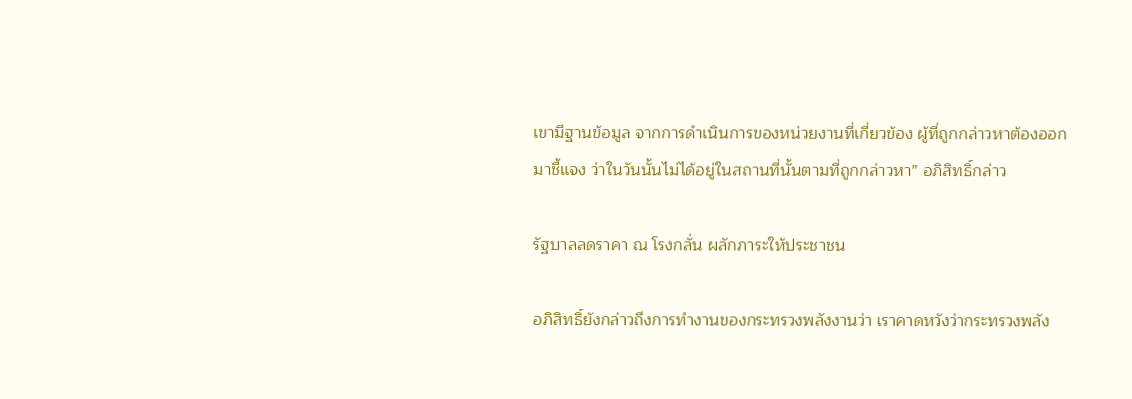เขามีฐานข้อมูล จากการดำเนินการของหน่วยงานที่เกี่ยวข้อง ผู้ที่ถูกกล่าวหาต้องออกมาชี้แจง ว่าในวันนั้นไม่ได้อยู่ในสถานที่นั้นตามที่ถูกกล่าวหา” อภิสิทธิ์กล่าว

รัฐบาลลดราคา ณ โรงกลั่น ผลักภาระให้ประชาชน

อภิสิทธิ์ยังกล่าวถึงการทำงานของกระทรวงพลังงานว่า เราคาดหวังว่ากระทรวงพลัง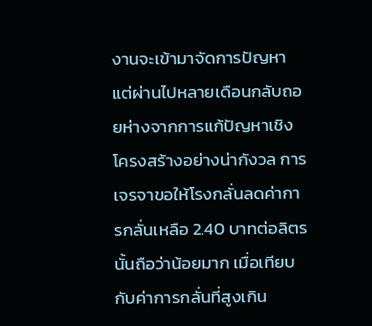งานจะเข้ามาจัดการปัญหา แต่ผ่านไปหลายเดือนกลับถอยห่างจากการแก้ปัญหาเชิงโครงสร้างอย่างน่ากังวล การเจรจาขอให้โรงกลั่นลดค่าการกลั่นเหลือ 2.40 บาทต่อลิตรนั้นถือว่าน้อยมาก เมื่อเทียบกับค่าการกลั่นที่สูงเกิน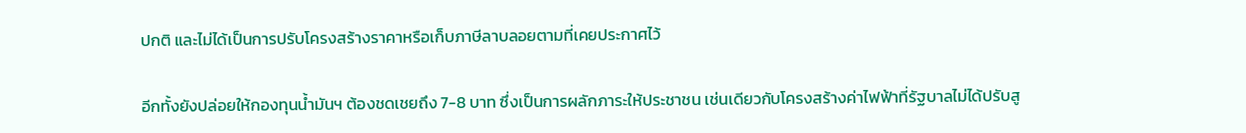ปกติ และไม่ได้เป็นการปรับโครงสร้างราคาหรือเก็บภาษีลาบลอยตามที่เคยประกาศไว้

อีกทั้งยังปล่อยให้กองทุนน้ำมันฯ ต้องชดเชยถึง 7-8 บาท ซึ่งเป็นการผลักภาระให้ประชาชน เช่นเดียวกับโครงสร้างค่าไฟฟ้าที่รัฐบาลไม่ได้ปรับสู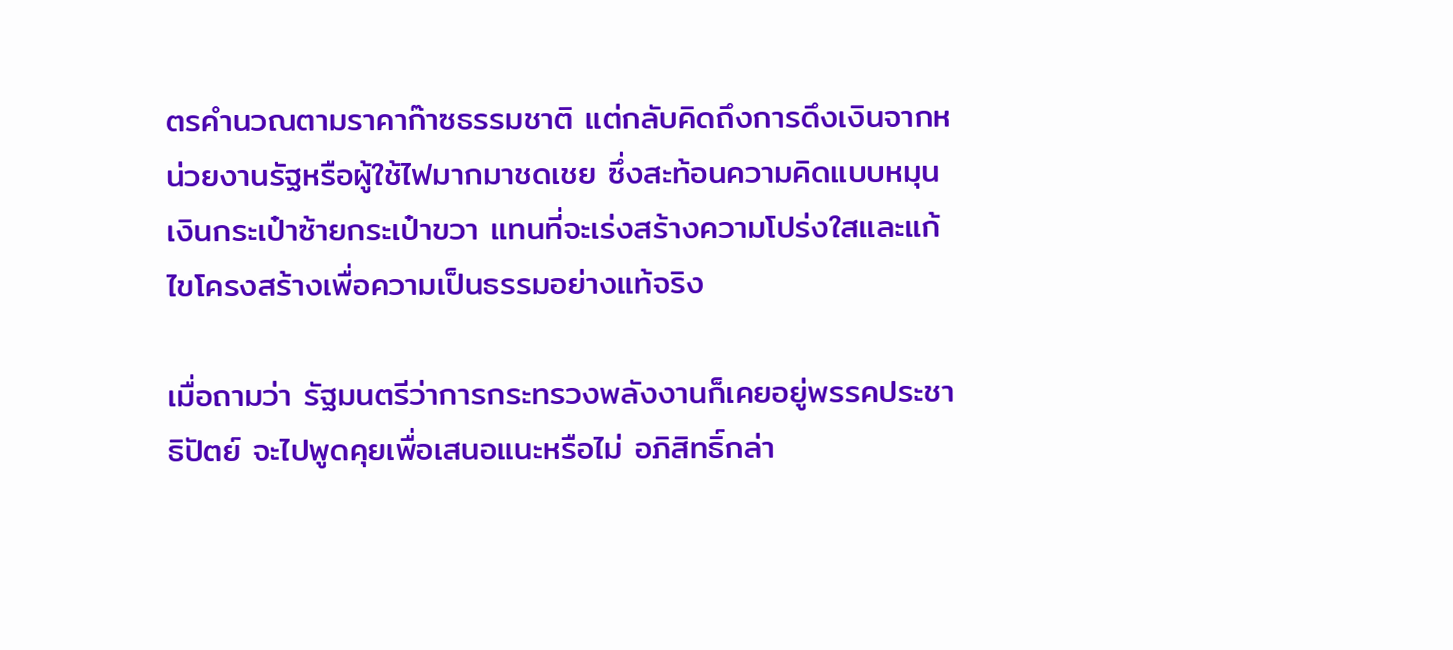ตรคำนวณตามราคาก๊าซธรรมชาติ แต่กลับคิดถึงการดึงเงินจากหน่วยงานรัฐหรือผู้ใช้ไฟมากมาชดเชย ซึ่งสะท้อนความคิดแบบหมุนเงินกระเป๋าซ้ายกระเป๋าขวา แทนที่จะเร่งสร้างความโปร่งใสและแก้ไขโครงสร้างเพื่อความเป็นธรรมอย่างแท้จริง

เมื่อถามว่า รัฐมนตรีว่าการกระทรวงพลังงานก็เคยอยู่พรรคประชาธิปัตย์ จะไปพูดคุยเพื่อเสนอแนะหรือไม่ อภิสิทธิ์กล่า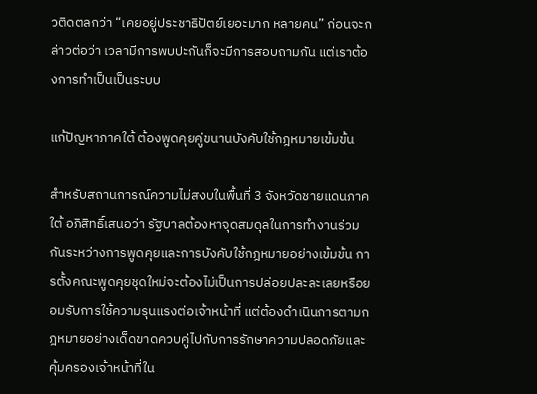วติดตลกว่า “เคยอยู่ประชาธิปัตย์เยอะมาก หลายคน” ก่อนจะกล่าวต่อว่า เวลามีการพบปะกันก็จะมีการสอบถามกัน แต่เราต้องการทำเป็นเป็นระบบ

แก้ปัญหาภาคใต้ ต้องพูดคุยคู่ขนานบังคับใช้กฎหมายเข้มข้น

สำหรับสถานการณ์ความไม่สงบในพื้นที่ 3 จังหวัดชายแดนภาคใต้ อภิสิทธิ์เสนอว่า รัฐบาลต้องหาจุดสมดุลในการทำงานร่วมกันระหว่างการพูดคุยและการบังคับใช้กฎหมายอย่างเข้มข้น การตั้งคณะพูดคุยชุดใหม่จะต้องไม่เป็นการปล่อยปละละเลยหรือยอมรับการใช้ความรุนแรงต่อเจ้าหน้าที่ แต่ต้องดำเนินการตามกฎหมายอย่างเด็ดขาดควบคู่ไปกับการรักษาความปลอดภัยและคุ้มครองเจ้าหน้าที่ใน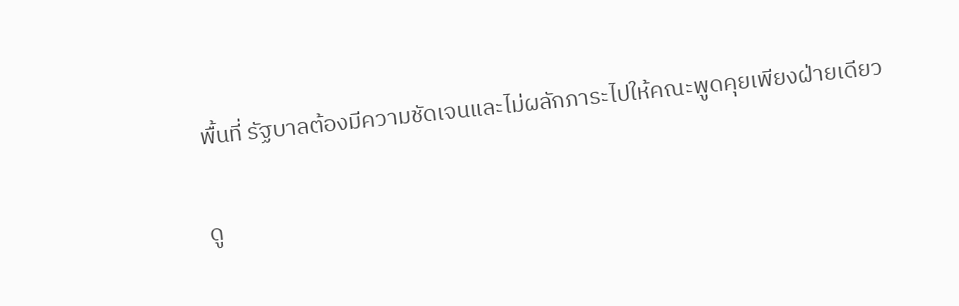พื้นที่ รัฐบาลต้องมีความชัดเจนและไม่ผลักภาระไปให้คณะพูดคุยเพียงฝ่ายเดียว

ดู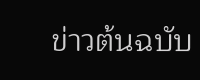ข่าวต้นฉบับ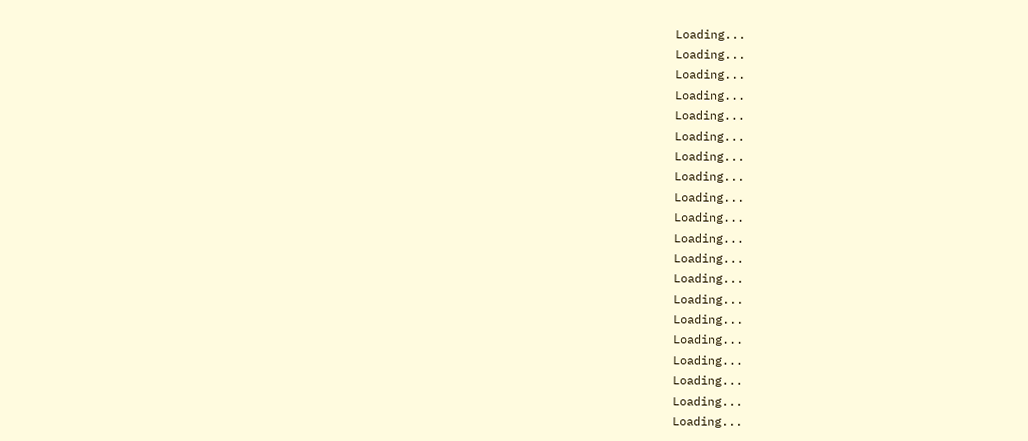Loading...
Loading...
Loading...
Loading...
Loading...
Loading...
Loading...
Loading...
Loading...
Loading...
Loading...
Loading...
Loading...
Loading...
Loading...
Loading...
Loading...
Loading...
Loading...
Loading...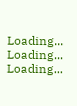Loading...
Loading...
Loading...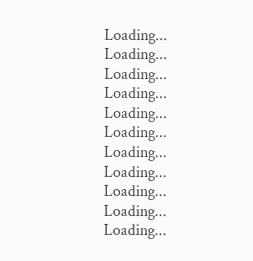Loading...
Loading...
Loading...
Loading...
Loading...
Loading...
Loading...
Loading...
Loading...
Loading...
Loading...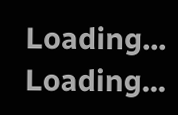Loading...
Loading...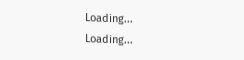Loading...
Loading...